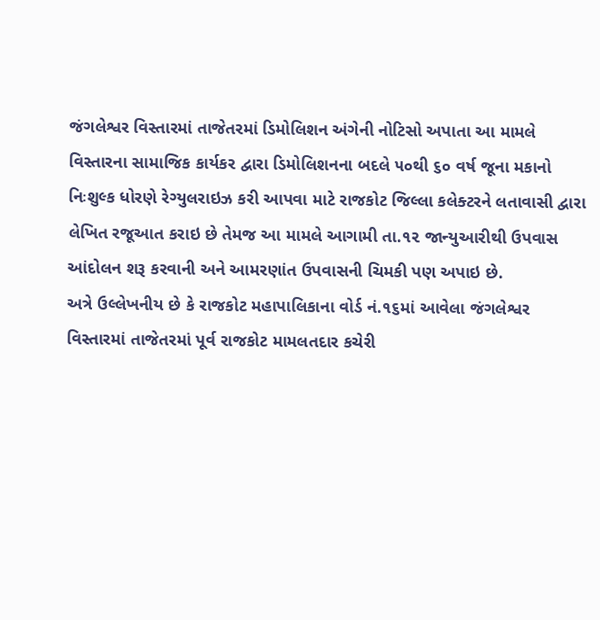જંગલેશ્વર વિસ્તારમાં તાજેતરમાં ડિમોલિશન અંગેની નોટિસો અપાતા આ મામલે વિસ્તારના સામાજિક કાર્યકર દ્વારા ડિમોલિશનના બદલે ૫૦થી ૬૦ વર્ષ જૂના મકાનો નિઃશુલ્ક ધોરણે રેગ્યુલરાઇઝ કરી આપવા માટે રાજકોટ જિલ્લા કલેક્ટરને લતાવાસી દ્વારા લેખિત રજૂઆત કરાઇ છે તેમજ આ મામલે આગામી તા.૧૨ જાન્યુઆરીથી ઉપવાસ આંદોલન શરૂ કરવાની અને આમરણાંત ઉપવાસની ચિમકી પણ અપાઇ છે.
અત્રે ઉલ્લેખનીય છે કે રાજકોટ મહાપાલિકાના વોર્ડ નં.૧૬માં આવેલા જંગલેશ્વર વિસ્તારમાં તાજેતરમાં પૂર્વ રાજકોટ મામલતદાર કચેરી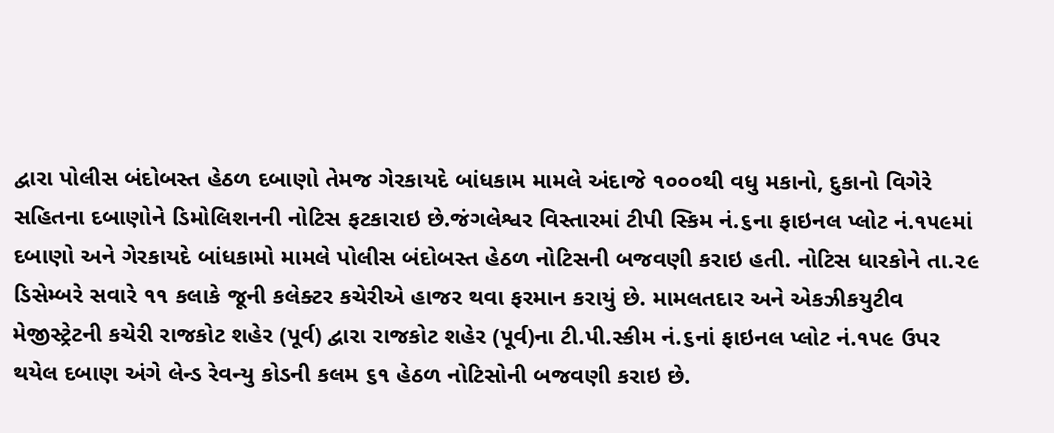દ્વારા પોલીસ બંદોબસ્ત હેઠળ દબાણો તેમજ ગેરકાયદે બાંધકામ મામલે અંદાજે ૧૦૦૦થી વધુ મકાનો, દુકાનો વિગેરે સહિતના દબાણોને ડિમોલિશનની નોટિસ ફટકારાઇ છે.જંગલેશ્વર વિસ્તારમાં ટીપી સ્કિમ નં.૬ના ફાઇનલ પ્લોટ નં.૧૫૯માં દબાણો અને ગેરકાયદે બાંધકામો મામલે પોલીસ બંદોબસ્ત હેઠળ નોટિસની બજવણી કરાઇ હતી. નોટિસ ધારકોને તા.૨૯ ડિસેમ્બરે સવારે ૧૧ કલાકે જૂની કલેક્ટર કચેરીએ હાજર થવા ફરમાન કરાયું છે. મામલતદાર અને એકઝીકયુટીવ મેજીસ્ટ્રેટની કચેરી રાજકોટ શહેર (પૂર્વ) દ્વારા રાજકોટ શહેર (પૂર્વ)ના ટી.પી.સ્કીમ નં.૬નાં ફાઇનલ પ્લોટ નં.૧૫૯ ઉપર થયેલ દબાણ અંગે લેન્ડ રેવન્યુ કોડની કલમ ૬૧ હેઠળ નોટિસોની બજવણી કરાઇ છે.